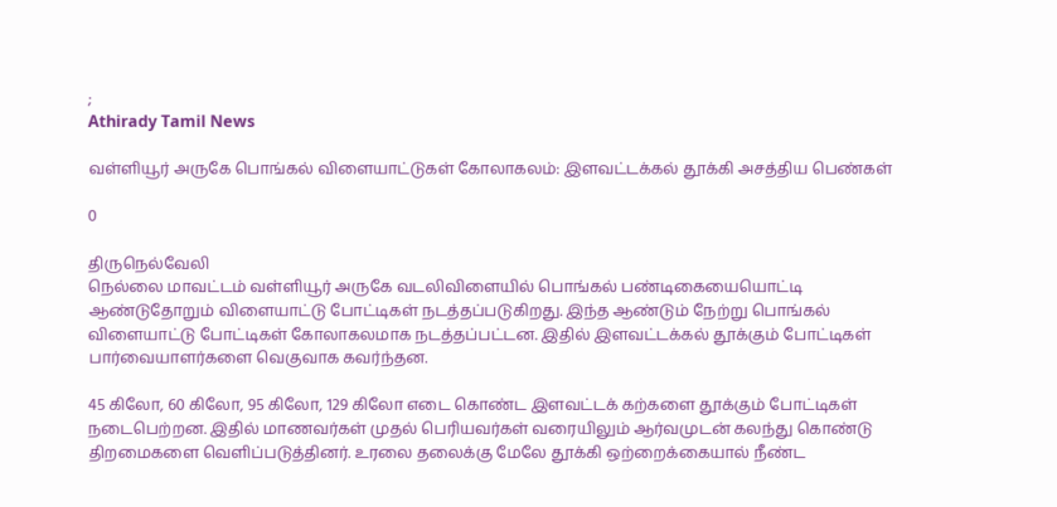;
Athirady Tamil News

வள்ளியூர் அருகே பொங்கல் விளையாட்டுகள் கோலாகலம்: இளவட்டக்கல் தூக்கி அசத்திய பெண்கள்

0

திருநெல்வேலி
நெல்லை மாவட்டம் வள்ளியூர் அருகே வடலிவிளையில் பொங்கல் பண்டிகையையொட்டி ஆண்டுதோறும் விளையாட்டு போட்டிகள் நடத்தப்படுகிறது. இந்த ஆண்டும் நேற்று பொங்கல் விளையாட்டு போட்டிகள் கோலாகலமாக நடத்தப்பட்டன. இதில் இளவட்டக்கல் தூக்கும் போட்டிகள் பார்வையாளர்களை வெகுவாக கவர்ந்தன.

45 கிலோ, 60 கிலோ, 95 கிலோ, 129 கிலோ எடை கொண்ட இளவட்டக் கற்களை தூக்கும் போட்டிகள் நடைபெற்றன. இதில் மாணவர்கள் முதல் பெரியவர்கள் வரையிலும் ஆர்வமுடன் கலந்து கொண்டு திறமைகளை வெளிப்படுத்தினர். உரலை தலைக்கு மேலே தூக்கி ஒற்றைக்கையால் நீண்ட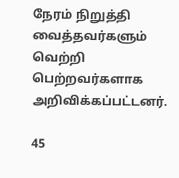நேரம் நிறுத்தி வைத்தவர்களும் வெற்றி பெற்றவர்களாக அறிவிக்கப்பட்டனர்.

45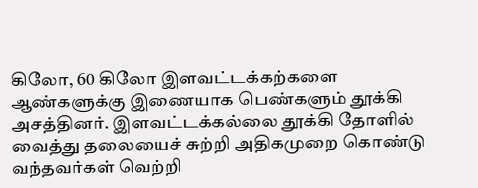கிலோ, 60 கிலோ இளவட்டக்கற்களை ஆண்களுக்கு இணையாக பெண்களும் தூக்கி அசத்தினர். இளவட்டக்கல்லை தூக்கி தோளில் வைத்து தலையைச் சுற்றி அதிகமுறை கொண்டு வந்தவர்கள் வெற்றி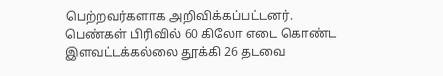பெற்றவர்களாக அறிவிக்கப்பட்டனர். பெண்கள் பிரிவில் 60 கிலோ எடை கொண்ட இளவட்டக்கல்லை தூக்கி 26 தடவை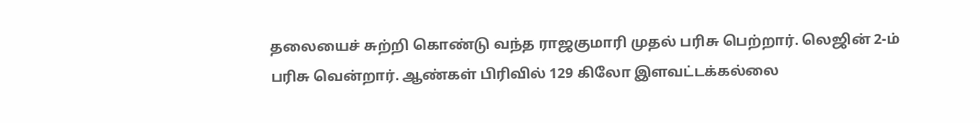தலையைச் சுற்றி கொண்டு வந்த ராஜகுமாரி முதல் பரிசு பெற்றார். லெஜின் 2-ம் பரிசு வென்றார். ஆண்கள் பிரிவில் 129 கிலோ இளவட்டக்கல்லை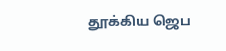தூக்கிய ஜெப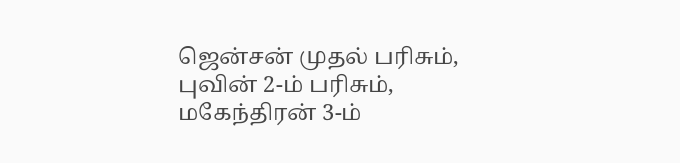ஜென்சன் முதல் பரிசும், புவின் 2-ம் பரிசும், மகேந்திரன் 3-ம்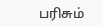பரிசும்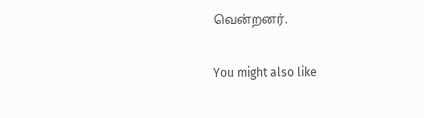வென்றனர்.

You might also like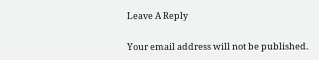Leave A Reply

Your email address will not be published.